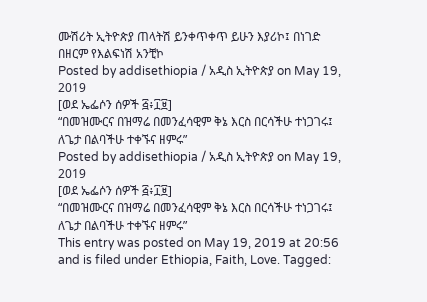ሙሽሪት ኢትዮጵያ ጠላትሽ ይንቀጥቀጥ ይሁን እያሪኮ፤ በነገድ በዘርም የእልፍነሽ አንቺኮ
Posted by addisethiopia / አዲስ ኢትዮጵያ on May 19, 2019
[ወደ ኤፌሶን ሰዎች ፭፥፲፱]
“በመዝሙርና በዝማሬ በመንፈሳዊም ቅኔ እርስ በርሳችሁ ተነጋገሩ፤ ለጌታ በልባችሁ ተቀኙና ዘምሩ”
Posted by addisethiopia / አዲስ ኢትዮጵያ on May 19, 2019
[ወደ ኤፌሶን ሰዎች ፭፥፲፱]
“በመዝሙርና በዝማሬ በመንፈሳዊም ቅኔ እርስ በርሳችሁ ተነጋገሩ፤ ለጌታ በልባችሁ ተቀኙና ዘምሩ”
This entry was posted on May 19, 2019 at 20:56 and is filed under Ethiopia, Faith, Love. Tagged: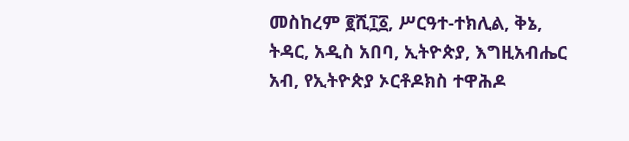መስከረም ፪ሺ፲፩, ሥርዓተ-ተክሊል, ቅኔ, ትዳር, አዲስ አበባ, ኢትዮጵያ, እግዚአብሔር አብ, የኢትዮጵያ ኦርቶዶክስ ተዋሕዶ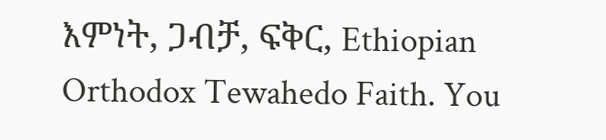እምነት, ጋብቻ, ፍቅር, Ethiopian Orthodox Tewahedo Faith. You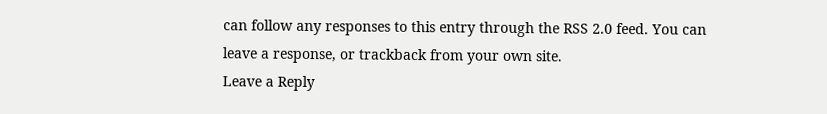can follow any responses to this entry through the RSS 2.0 feed. You can leave a response, or trackback from your own site.
Leave a Reply